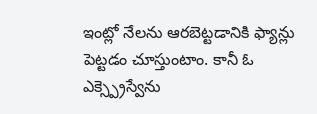ఇంట్లో నేలను ఆరబెట్టడానికి ఫ్యాన్లు పెట్టడం చూస్తుంటాం. కానీ ఓ ఎక్స్ప్రెస్వేను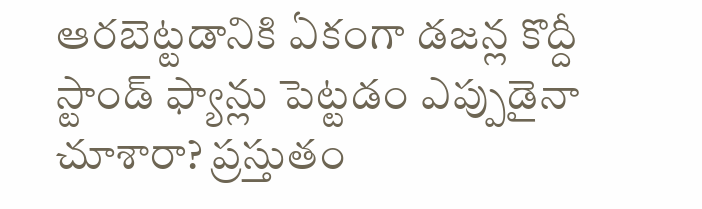ఆరబెట్టడానికి ఏకంగా డజన్ల కొద్దీ స్టాండ్ ఫ్యాన్లు పెట్టడం ఎప్పుడైనా చూశారా? ప్రస్తుతం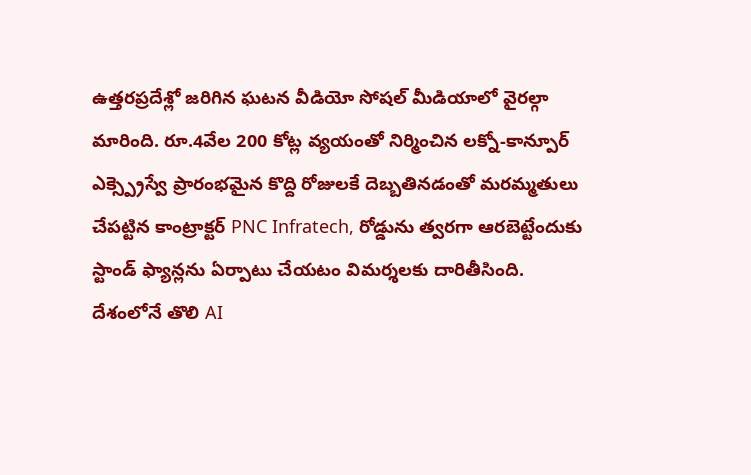ఉత్తరప్రదేశ్లో జరిగిన ఘటన వీడియో సోషల్ మీడియాలో వైరల్గా మారింది. రూ.4వేల 200 కోట్ల వ్యయంతో నిర్మించిన లక్నో-కాన్పూర్ ఎక్స్ప్రెస్వే ప్రారంభమైన కొద్ది రోజులకే దెబ్బతినడంతో మరమ్మతులు చేపట్టిన కాంట్రాక్టర్ PNC Infratech, రోడ్డును త్వరగా ఆరబెట్టేందుకు స్టాండ్ ఫ్యాన్లను ఏర్పాటు చేయటం విమర్శలకు దారితీసింది.
దేశంలోనే తొలి AI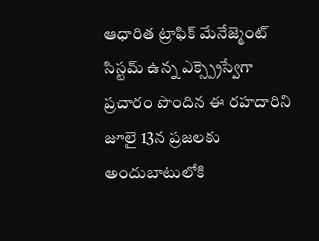ఆధారిత ట్రాఫిక్ మేనేజ్మెంట్ సిస్టమ్ ఉన్న ఎక్స్ప్రెస్వేగా ప్రచారం పొందిన ఈ రహదారిని జూలై 13న ప్రజలకు అందుబాటులోకి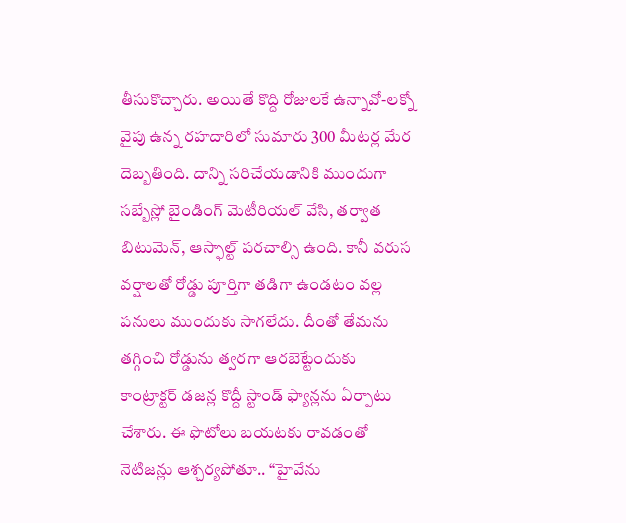తీసుకొచ్చారు. అయితే కొద్ది రోజులకే ఉన్నావో-లక్నో వైపు ఉన్న రహదారిలో సుమారు 300 మీటర్ల మేర దెబ్బతింది. దాన్ని సరిచేయడానికి ముందుగా సబ్బేస్లో బైండింగ్ మెటీరియల్ వేసి, తర్వాత బిటుమెన్, ఆస్ఫాల్ట్ పరచాల్సి ఉంది. కానీ వరుస వర్షాలతో రోడ్డు పూర్తిగా తడిగా ఉండటం వల్ల పనులు ముందుకు సాగలేదు. దీంతో తేమను తగ్గించి రోడ్డును త్వరగా ఆరబెట్టేందుకు కాంట్రాక్టర్ డజన్ల కొద్దీ స్టాండ్ ఫ్యాన్లను ఏర్పాటు చేశారు. ఈ ఫొటోలు బయటకు రావడంతో నెటిజన్లు ఆశ్చర్యపోతూ.. “హైవేను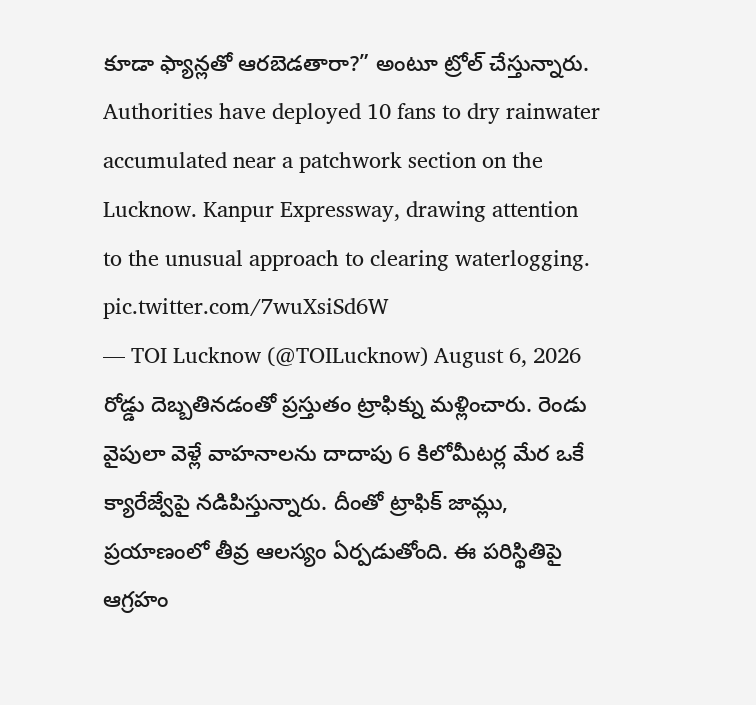కూడా ఫ్యాన్లతో ఆరబెడతారా?” అంటూ ట్రోల్ చేస్తున్నారు.
Authorities have deployed 10 fans to dry rainwater accumulated near a patchwork section on the Lucknow. Kanpur Expressway, drawing attention to the unusual approach to clearing waterlogging. pic.twitter.com/7wuXsiSd6W
— TOI Lucknow (@TOILucknow) August 6, 2026
రోడ్డు దెబ్బతినడంతో ప్రస్తుతం ట్రాఫిక్ను మళ్లించారు. రెండు వైపులా వెళ్లే వాహనాలను దాదాపు 6 కిలోమీటర్ల మేర ఒకే క్యారేజ్వేపై నడిపిస్తున్నారు. దీంతో ట్రాఫిక్ జామ్లు, ప్రయాణంలో తీవ్ర ఆలస్యం ఏర్పడుతోంది. ఈ పరిస్థితిపై ఆగ్రహం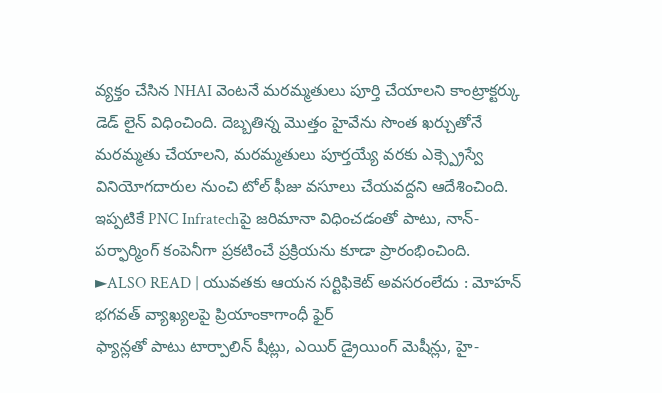వ్యక్తం చేసిన NHAI వెంటనే మరమ్మతులు పూర్తి చేయాలని కాంట్రాక్టర్కు డెడ్ లైన్ విధించింది. దెబ్బతిన్న మొత్తం హైవేను సొంత ఖర్చుతోనే మరమ్మతు చేయాలని, మరమ్మతులు పూర్తయ్యే వరకు ఎక్స్ప్రెస్వే వినియోగదారుల నుంచి టోల్ ఫీజు వసూలు చేయవద్దని ఆదేశించింది. ఇప్పటికే PNC Infratechపై జరిమానా విధించడంతో పాటు, నాన్-పర్ఫార్మింగ్ కంపెనీగా ప్రకటించే ప్రక్రియను కూడా ప్రారంభించింది.
►ALSO READ | యువతకు ఆయన సర్టిఫికెట్ అవసరంలేదు : మోహన్ భగవత్ వ్యాఖ్యలపై ప్రియాంకాగాంధీ ఫైర్
ఫ్యాన్లతో పాటు టార్పాలిన్ షీట్లు, ఎయిర్ డ్రైయింగ్ మెషీన్లు, హై-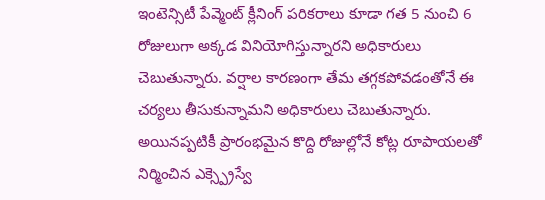ఇంటెన్సిటీ పేవ్మెంట్ క్లీనింగ్ పరికరాలు కూడా గత 5 నుంచి 6 రోజులుగా అక్కడ వినియోగిస్తున్నారని అధికారులు చెబుతున్నారు. వర్షాల కారణంగా తేమ తగ్గకపోవడంతోనే ఈ చర్యలు తీసుకున్నామని అధికారులు చెబుతున్నారు. అయినప్పటికీ ప్రారంభమైన కొద్ది రోజుల్లోనే కోట్ల రూపాయలతో నిర్మించిన ఎక్స్ప్రెస్వే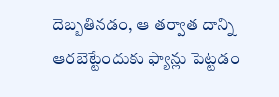దెబ్బతినడం, ఆ తర్వాత దాన్ని ఆరబెట్టేందుకు ఫ్యాన్లు పెట్టడం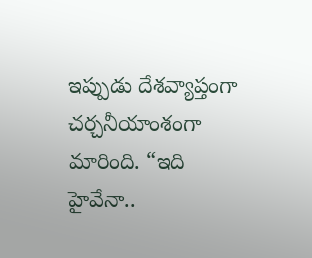ఇప్పుడు దేశవ్యాప్తంగా చర్చనీయాంశంగా మారింది. “ఇది హైవేనా..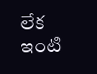లేక ఇంటి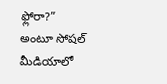ఫ్లోరా?” అంటూ సోషల్ మీడియాలో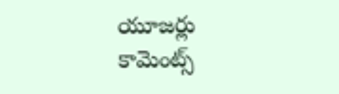యూజర్లు కామెంట్స్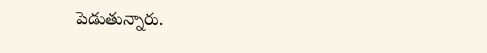పెడుతున్నారు.